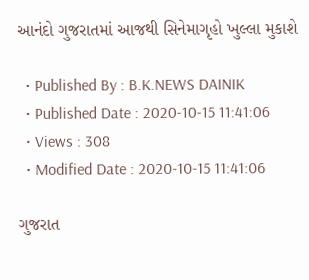આનંદો ગુજરાતમાં આજથી સિનેમાગૃહો ખુલ્લા મુકાશે

  • Published By : B.K.NEWS DAINIK
  • Published Date : 2020-10-15 11:41:06
  • Views : 308
  • Modified Date : 2020-10-15 11:41:06

ગુજરાત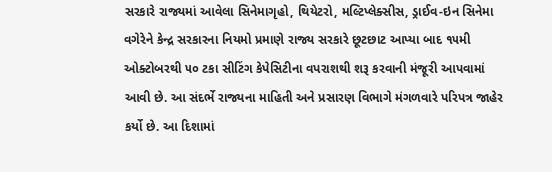સરકારે રાજ્યમાં આવેલા સિનેમાગૃહો, થિયેટરો, મલ્ટિપ્લેક્સીસ, ડ્રાઈવ-ઇન સિનેમા વગેરેને કેન્દ્ર સરકારના નિયમો પ્રમાણે રાજ્ય સરકારે છૂટછાટ આપ્યા બાદ ૧૫મી ઓક્ટોબરથી ૫૦ ટકા સીટિંગ કેપેસિટીના વપરાશથી શરૂ કરવાની મંજૂરી આપવામાં આવી છે. આ સંદર્ભે રાજ્યના માહિતી અને પ્રસારણ વિભાગે મંગળવારે પરિપત્ર જાહેર કર્યો છે. આ દિશામાં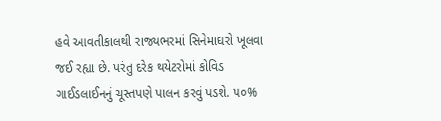હવે આવતીકાલથી રાજ્યભરમાં સિનેમાઘરો ખૂલવા જઈ રહ્યા છે. પરંતુ દરેક થયેટરોમાં કોવિડ ગાઈડલાઈનનું ચૂસ્તપણે પાલન કરવું પડશે. ૫૦%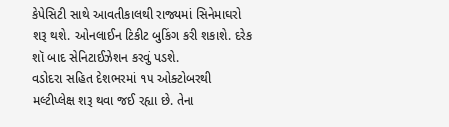કેપેસિટી સાથે આવતીકાલથી રાજ્યમાં સિનેમાઘરો શરૂ થશે. ઓનલાઈન ટિકીટ બુકિંગ કરી શકાશે. દરેક શૉ બાદ સેનિટાઈઝેશન કરવું પડશે.
વડોદરા સહિત દેશભરમાં ૧૫ ઓક્ટોબરથી મલ્ટીપ્લેક્ષ શરૂ થવા જઈ રહ્યા છે. તેના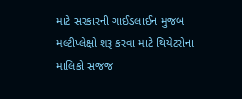માટે સરકારની ગાઈડલાઈન મુજબ મલ્ટીપ્લેક્ષો શરૂ કરવા માટે થિયેટરોના માલિકો સજજ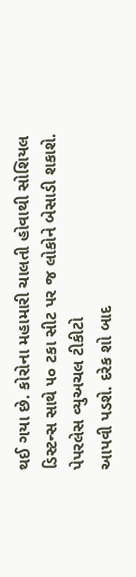થઈ ગયા છે. કોરોના મહામારી ચાલતી હોવાથી સોશિયલ ડિસ્ટન્સ સાથે ૫૦ ટકા સીટ પર જ લોકોને બેસાડી શકાશે.
પેપરલેસ વ્યુઅચલ ટીકીટો
આપવી પડશે. દરેક શો બાદ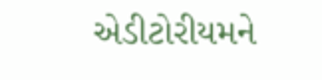એડીટોરીયમને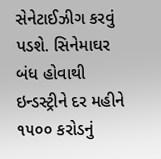સેનેટાઈઝીગ કરવું પડશે. સિનેમાઘર બંધ હોવાથી ઇન્ડસ્ટ્રીને દર મહીને ૧૫૦૦ કરોડનું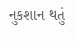નુકશાન થતું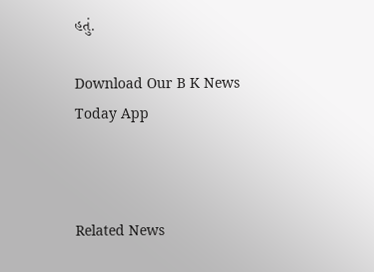હતું.

Download Our B K News Today App



Related News